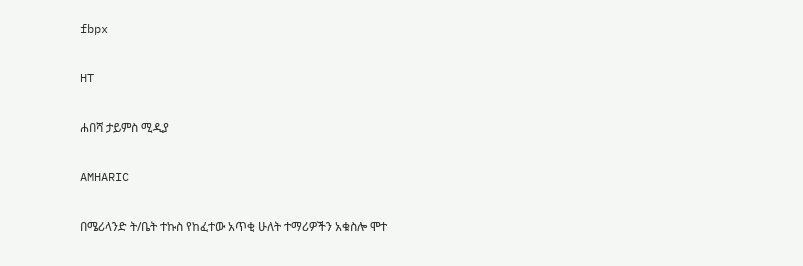fbpx

HT

ሐበሻ ታይምስ ሚዲያ

AMHARIC

በሜሪላንድ ት/ቤት ተኩስ የከፈተው አጥቂ ሁለት ተማሪዎችን አቁስሎ ሞተ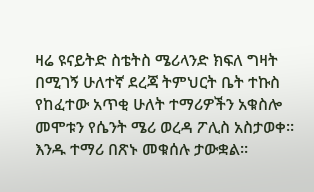ዛሬ ዩናይትድ ስቴትስ ሜሪላንድ ክፍለ ግዛት በሚገኝ ሁለተኛ ደረጃ ትምህርት ቤት ተኩስ የከፈተው አጥቂ ሁለት ተማሪዎችን አቁስሎ መሞቱን የሴንት ሜሪ ወረዳ ፖሊስ አስታወቀ። እንዱ ተማሪ በጽኑ መቁሰሉ ታውቋል።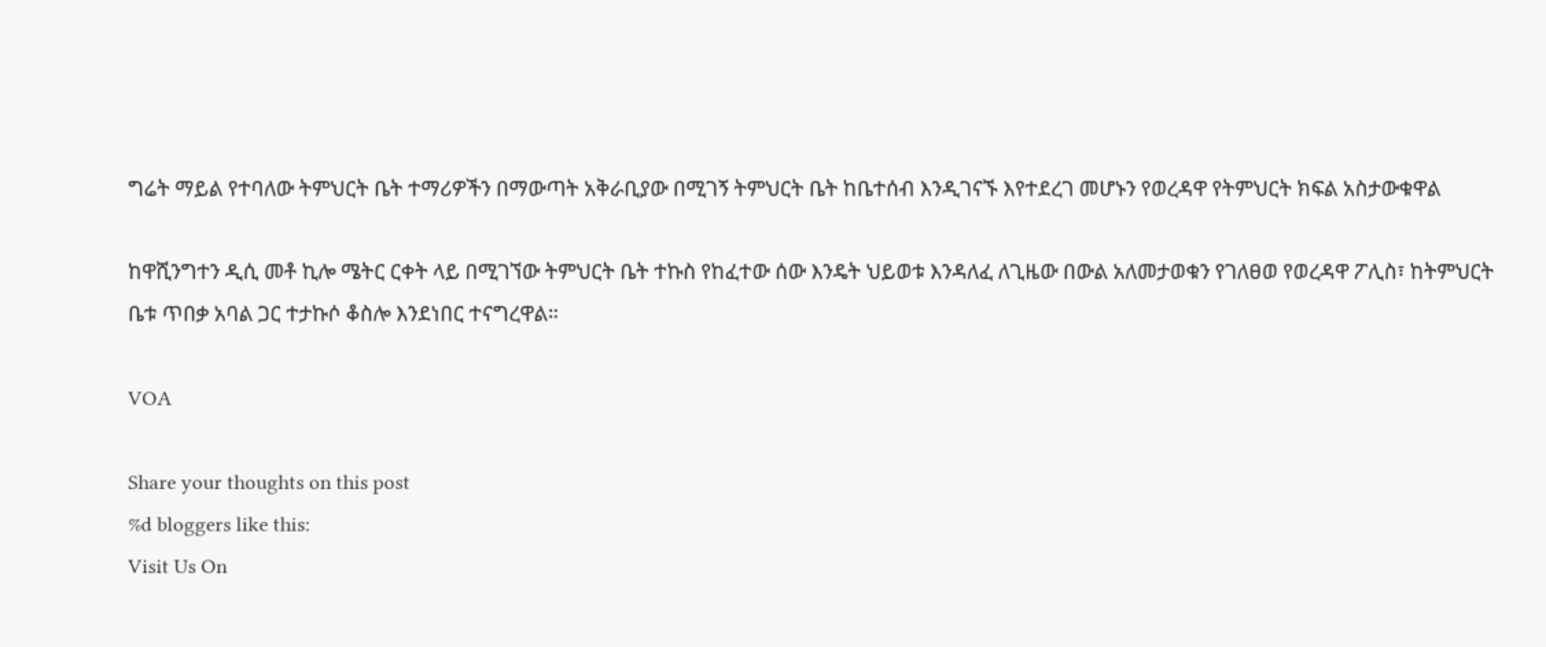ግሬት ማይል የተባለው ትምህርት ቤት ተማሪዎችን በማውጣት አቅራቢያው በሚገኝ ትምህርት ቤት ከቤተሰብ እንዲገናኙ እየተደረገ መሆኑን የወረዳዋ የትምህርት ክፍል አስታውቁዋል

ከዋሺንግተን ዲሲ መቶ ኪሎ ሜትር ርቀት ላይ በሚገኘው ትምህርት ቤት ተኩስ የከፈተው ሰው እንዴት ህይወቱ እንዳለፈ ለጊዜው በውል አለመታወቁን የገለፀወ የወረዳዋ ፖሊስ፣ ከትምህርት ቤቱ ጥበቃ አባል ጋር ተታኩሶ ቆስሎ እንደነበር ተናግረዋል።

VOA

Share your thoughts on this post
%d bloggers like this:
Visit Us On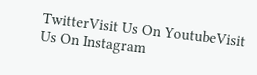TwitterVisit Us On YoutubeVisit Us On Instagram